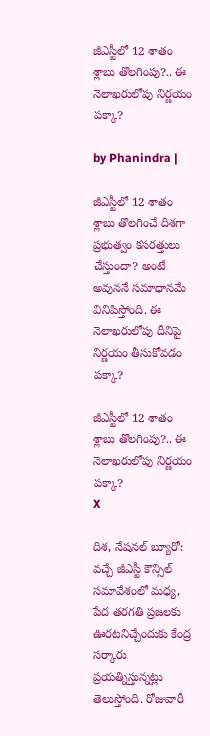జీఎస్టీలో 12 శాతం శ్లాబు తొలగింపు?.. ఈ నెలాఖరులోపు నిర్ణయం పక్కా?

by Phanindra |

జీఎస్టీలో 12 శాతం శ్లాబు తొలగించే దిశగా ప్రభుత్వం కసరత్తులు చేస్తుందా? అంటే అవుననే సమాధానమే వినిపిస్తోంది. ఈ నెలాఖరులోపు దీనిపై నిర్ణయం తీసుకోవడం పక్కా?

జీఎస్టీలో 12 శాతం శ్లాబు తొలగింపు?.. ఈ నెలాఖరులోపు నిర్ణయం పక్కా?
X

దిశ, నేషనల్ బ్యూరో: వచ్చే జీఎస్టీ కౌన్సిల్ సమావేశంలో మధ్య, పేద తరగతి ప్రజలకు ఊరటనిచ్చేందుకు కేంద్ర సర్కారు ప్రయత్నిస్తున్నట్లు తెలుస్తోంది. రోజువారీ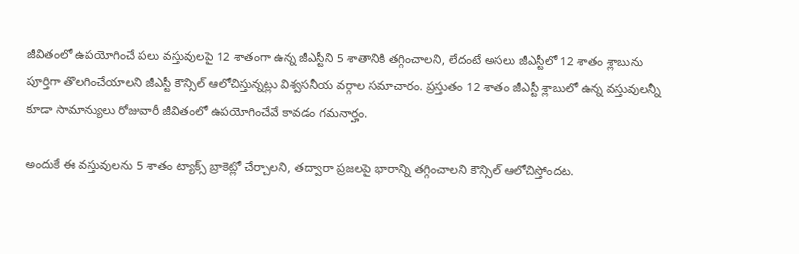జీవితంలో ఉపయోగించే పలు వస్తువులపై 12 శాతంగా ఉన్న జీఎస్టీని 5 శాతానికి తగ్గించాలని, లేదంటే అసలు జీఎస్టీలో 12 శాతం శ్లాబును పూర్తిగా తొలగించేయాలని జీఎస్టీ కౌన్సిల్ ఆలోచిస్తున్నట్లు విశ్వసనీయ వర్గాల సమాచారం. ప్రస్తుతం 12 శాతం జీఎస్టీ శ్లాబులో ఉన్న వస్తువులన్నీ కూడా సామాన్యులు రోజువారీ జీవితంలో ఉపయోగించేవే కావడం గమనార్హం.

అందుకే ఈ వస్తువులను 5 శాతం ట్యాక్స్ బ్రాకెట్లో చేర్చాలని, తద్వారా ప్రజలపై భారాన్ని తగ్గించాలని కౌన్సిల్ ఆలోచిస్తోందట.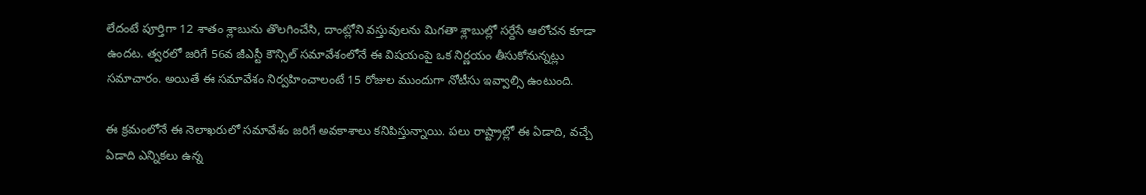లేదంటే పూర్తిగా 12 శాతం శ్లాబును తొలగించేసి, దాంట్లోని వస్తువులను మిగతా శ్లాబుల్లో సర్దేసే ఆలోచన కూడా ఉందట. త్వరలో జరిగే 56వ జీఎస్టీ కౌన్సిల్ సమావేశంలోనే ఈ విషయంపై ఒక నిర్ణయం తీసుకోనున్నట్లు సమాచారం. అయితే ఈ సమావేశం నిర్వహించాలంటే 15 రోజుల ముందుగా నోటీసు ఇవ్వాల్సి ఉంటుంది.

ఈ క్రమంలోనే ఈ నెలాఖరులో సమావేశం జరిగే అవకాశాలు కనిపిస్తున్నాయి. పలు రాష్ట్రాల్లో ఈ ఏడాది, వచ్చే ఏడాది ఎన్నికలు ఉన్న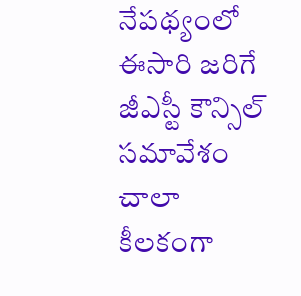నేపథ్యంలో ఈసారి జరిగే జీఎస్టీ కౌన్సిల్ సమావేశం చాలా కీలకంగా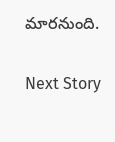మారనుంది.

Next Story